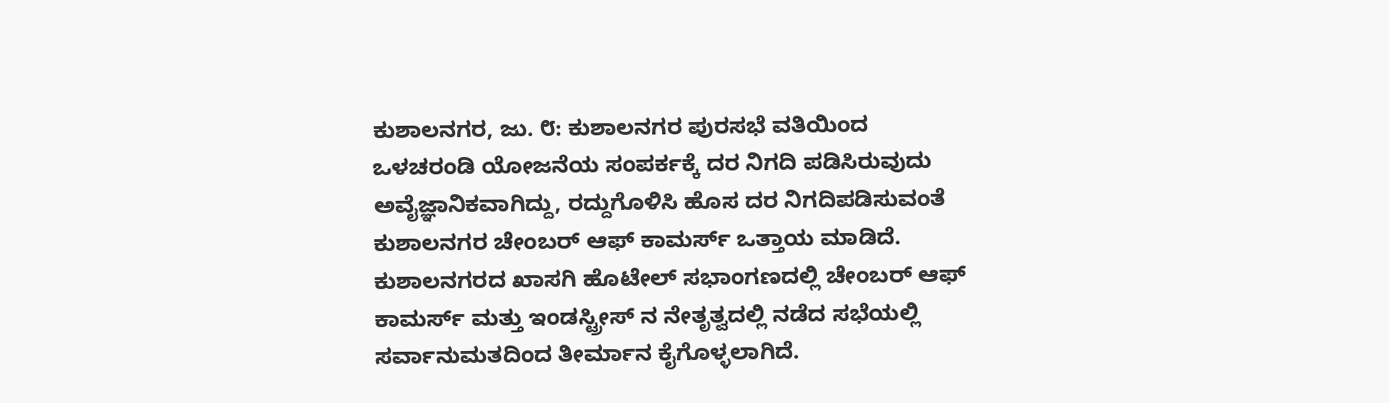ಕುಶಾಲನಗರ, ಜು. ೮: ಕುಶಾಲನಗರ ಪುರಸಭೆ ವತಿಯಿಂದ ಒಳಚರಂಡಿ ಯೋಜನೆಯ ಸಂಪರ್ಕಕ್ಕೆ ದರ ನಿಗದಿ ಪಡಿಸಿರುವುದು ಅವೈಜ್ಞಾನಿಕವಾಗಿದ್ದು, ರದ್ದುಗೊಳಿಸಿ ಹೊಸ ದರ ನಿಗದಿಪಡಿಸುವಂತೆ ಕುಶಾಲನಗರ ಚೇಂಬರ್ ಆಫ್ ಕಾಮರ್ಸ್ ಒತ್ತಾಯ ಮಾಡಿದೆ.
ಕುಶಾಲನಗರದ ಖಾಸಗಿ ಹೊಟೇಲ್ ಸಭಾಂಗಣದಲ್ಲಿ ಚೇಂಬರ್ ಆಫ್ ಕಾಮರ್ಸ್ ಮತ್ತು ಇಂಡಸ್ಟ್ರೀಸ್ ನ ನೇತೃತ್ವದಲ್ಲಿ ನಡೆದ ಸಭೆಯಲ್ಲಿ ಸರ್ವಾನುಮತದಿಂದ ತೀರ್ಮಾನ ಕೈಗೊಳ್ಳಲಾಗಿದೆ.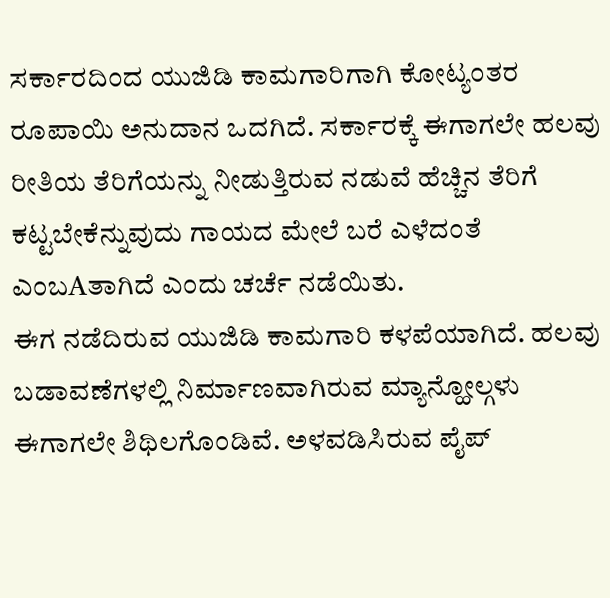ಸರ್ಕಾರದಿಂದ ಯುಜಿಡಿ ಕಾಮಗಾರಿಗಾಗಿ ಕೋಟ್ಯಂತರ ರೂಪಾಯಿ ಅನುದಾನ ಒದಗಿದೆ. ಸರ್ಕಾರಕ್ಕೆ ಈಗಾಗಲೇ ಹಲವು ರೀತಿಯ ತೆರಿಗೆಯನ್ನು ನೀಡುತ್ತಿರುವ ನಡುವೆ ಹೆಚ್ಚಿನ ತೆರಿಗೆ ಕಟ್ಟಬೇಕೆನ್ನುವುದು ಗಾಯದ ಮೇಲೆ ಬರೆ ಎಳೆದಂತೆ ಎಂಬAತಾಗಿದೆ ಎಂದು ಚರ್ಚೆ ನಡೆಯಿತು.
ಈಗ ನಡೆದಿರುವ ಯುಜಿಡಿ ಕಾಮಗಾರಿ ಕಳಪೆಯಾಗಿದೆ. ಹಲವು ಬಡಾವಣೆಗಳಲ್ಲಿ ನಿರ್ಮಾಣವಾಗಿರುವ ಮ್ಯಾನ್ಹೋಲ್ಗಳು ಈಗಾಗಲೇ ಶಿಥಿಲಗೊಂಡಿವೆ. ಅಳವಡಿಸಿರುವ ಪೈಪ್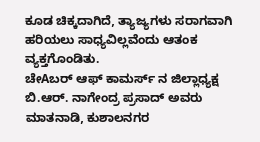ಕೂಡ ಚಿಕ್ಕದಾಗಿದೆ, ತ್ಯಾಜ್ಯಗಳು ಸರಾಗವಾಗಿ ಹರಿಯಲು ಸಾಧ್ಯವಿಲ್ಲವೆಂದು ಆತಂಕ ವ್ಯಕ್ತಗೊಂಡಿತು.
ಚೇAಬರ್ ಆಫ್ ಕಾಮರ್ಸ್ ನ ಜಿಲ್ಲಾಧ್ಯಕ್ಷ ಬಿ.ಆರ್. ನಾಗೇಂದ್ರ ಪ್ರಸಾದ್ ಅವರು ಮಾತನಾಡಿ, ಕುಶಾಲನಗರ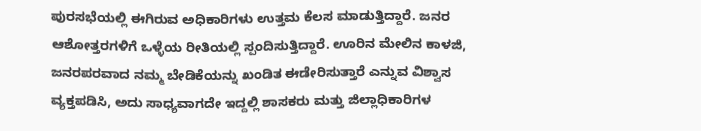ಪುರಸಭೆಯಲ್ಲಿ ಈಗಿರುವ ಅಧಿಕಾರಿಗಳು ಉತ್ತಮ ಕೆಲಸ ಮಾಡುತ್ತಿದ್ದಾರೆ. ಜನರ ಆಶೋತ್ತರಗಳಿಗೆ ಒಳ್ಳೆಯ ರೀತಿಯಲ್ಲಿ ಸ್ಪಂದಿಸುತ್ತಿದ್ದಾರೆ. ಊರಿನ ಮೇಲಿನ ಕಾಳಜಿ, ಜನರಪರವಾದ ನಮ್ಮ ಬೇಡಿಕೆಯನ್ನು ಖಂಡಿತ ಈಡೇರಿಸುತ್ತಾರೆ ಎನ್ನುವ ವಿಶ್ವಾಸ ವ್ಯಕ್ತಪಡಿಸಿ, ಅದು ಸಾಧ್ಯವಾಗದೇ ಇದ್ದಲ್ಲಿ ಶಾಸಕರು ಮತ್ತು ಜಿಲ್ಲಾಧಿಕಾರಿಗಳ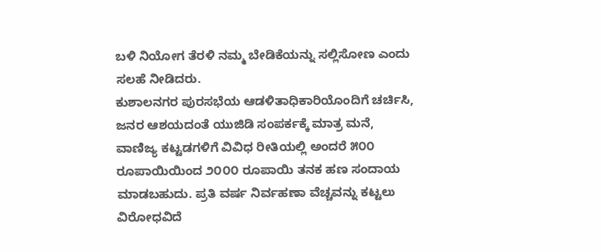ಬಳಿ ನಿಯೋಗ ತೆರಳಿ ನಮ್ಮ ಬೇಡಿಕೆಯನ್ನು ಸಲ್ಲಿಸೋಣ ಎಂದು ಸಲಹೆ ನೀಡಿದರು.
ಕುಶಾಲನಗರ ಪುರಸಭೆಯ ಆಡಳಿತಾಧಿಕಾರಿಯೊಂದಿಗೆ ಚರ್ಚಿಸಿ, ಜನರ ಆಶಯದಂತೆ ಯುಜಿಡಿ ಸಂಪರ್ಕಕ್ಕೆ ಮಾತ್ರ ಮನೆ, ವಾಣಿಜ್ಯ ಕಟ್ಟಡಗಳಿಗೆ ವಿವಿಧ ರೀತಿಯಲ್ಲಿ ಅಂದರೆ ೫೦೦ ರೂಪಾಯಿಯಿಂದ ೨೦೦೦ ರೂಪಾಯಿ ತನಕ ಹಣ ಸಂದಾಯ ಮಾಡಬಹುದು. ಪ್ರತಿ ವರ್ಷ ನಿರ್ವಹಣಾ ವೆಚ್ಚವನ್ನು ಕಟ್ಟಲು ವಿರೋಧವಿದೆ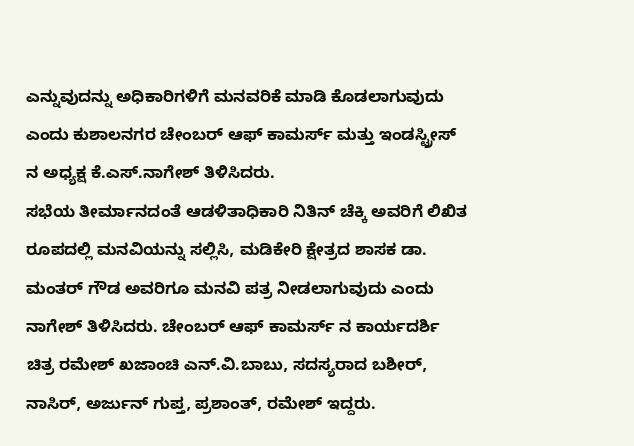ಎನ್ನುವುದನ್ನು ಅಧಿಕಾರಿಗಳಿಗೆ ಮನವರಿಕೆ ಮಾಡಿ ಕೊಡಲಾಗುವುದು ಎಂದು ಕುಶಾಲನಗರ ಚೇಂಬರ್ ಆಫ್ ಕಾಮರ್ಸ್ ಮತ್ತು ಇಂಡಸ್ಟ್ರೀಸ್ ನ ಅಧ್ಯಕ್ಷ ಕೆ.ಎಸ್.ನಾಗೇಶ್ ತಿಳಿಸಿದರು.
ಸಭೆಯ ತೀರ್ಮಾನದಂತೆ ಆಡಳಿತಾಧಿಕಾರಿ ನಿತಿನ್ ಚೆಕ್ಕಿ ಅವರಿಗೆ ಲಿಖಿತ ರೂಪದಲ್ಲಿ ಮನವಿಯನ್ನು ಸಲ್ಲಿಸಿ, ಮಡಿಕೇರಿ ಕ್ಷೇತ್ರದ ಶಾಸಕ ಡಾ. ಮಂತರ್ ಗೌಡ ಅವರಿಗೂ ಮನವಿ ಪತ್ರ ನೀಡಲಾಗುವುದು ಎಂದು ನಾಗೇಶ್ ತಿಳಿಸಿದರು. ಚೇಂಬರ್ ಆಫ್ ಕಾಮರ್ಸ್ ನ ಕಾರ್ಯದರ್ಶಿ ಚಿತ್ರ ರಮೇಶ್ ಖಜಾಂಚಿ ಎನ್.ವಿ.ಬಾಬು, ಸದಸ್ಯರಾದ ಬಶೀರ್, ನಾಸಿರ್, ಅರ್ಜುನ್ ಗುಪ್ತ, ಪ್ರಶಾಂತ್, ರಮೇಶ್ ಇದ್ದರು.